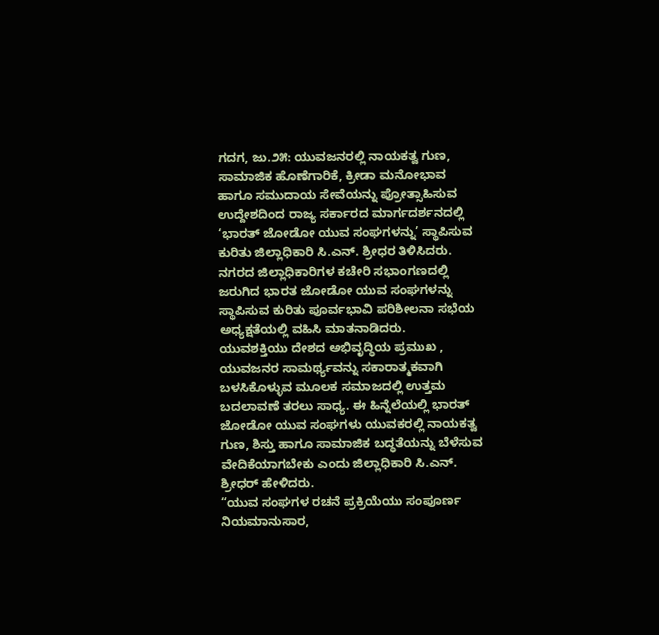ಗದಗ, ಜು.೨೫: ಯುವಜನರಲ್ಲಿ ನಾಯಕತ್ವ ಗುಣ, ಸಾಮಾಜಿಕ ಹೊಣೆಗಾರಿಕೆ, ಕ್ರೀಡಾ ಮನೋಭಾವ ಹಾಗೂ ಸಮುದಾಯ ಸೇವೆಯನ್ನು ಪ್ರೋತ್ಸಾಹಿಸುವ ಉದ್ದೇಶದಿಂದ ರಾಜ್ಯ ಸರ್ಕಾರದ ಮಾರ್ಗದರ್ಶನದಲ್ಲಿ ‘ಭಾರತ್ ಜೋಡೋ ಯುವ ಸಂಘಗಳನ್ನು’ ಸ್ಥಾಪಿಸುವ ಕುರಿತು ಜಿಲ್ಲಾಧಿಕಾರಿ ಸಿ.ಎನ್. ಶ್ರೀಧರ ತಿಳಿಸಿದರು.
ನಗರದ ಜಿಲ್ಲಾಧಿಕಾರಿಗಳ ಕಚೇರಿ ಸಭಾಂಗಣದಲ್ಲಿ ಜರುಗಿದ ಭಾರತ ಜೋಡೋ ಯುವ ಸಂಘಗಳನ್ನು ಸ್ಥಾಪಿಸುವ ಕುರಿತು ಪೂರ್ವಭಾವಿ ಪರಿಶೀಲನಾ ಸಭೆಯ ಅಧ್ಯಕ್ಷತೆಯಲ್ಲಿ ವಹಿಸಿ ಮಾತನಾಡಿದರು.
ಯುವಶಕ್ತಿಯು ದೇಶದ ಅಭಿವೃದ್ಧಿಯ ಪ್ರಮುಖ , ಯುವಜನರ ಸಾಮರ್ಥ್ಯವನ್ನು ಸಕಾರಾತ್ಮಕವಾಗಿ ಬಳಸಿಕೊಳ್ಳುವ ಮೂಲಕ ಸಮಾಜದಲ್ಲಿ ಉತ್ತಮ ಬದಲಾವಣೆ ತರಲು ಸಾಧ್ಯ. ಈ ಹಿನ್ನೆಲೆಯಲ್ಲಿ ಭಾರತ್ ಜೋಡೋ ಯುವ ಸಂಘಗಳು ಯುವಕರಲ್ಲಿ ನಾಯಕತ್ವ ಗುಣ, ಶಿಸ್ತು ಹಾಗೂ ಸಾಮಾಜಿಕ ಬದ್ಧತೆಯನ್ನು ಬೆಳೆಸುವ ವೇದಿಕೆಯಾಗಬೇಕು ಎಂದು ಜಿಲ್ಲಾಧಿಕಾರಿ ಸಿ.ಎನ್. ಶ್ರೀಧರ್ ಹೇಳಿದರು.
“ಯುವ ಸಂಘಗಳ ರಚನೆ ಪ್ರಕ್ರಿಯೆಯು ಸಂಪೂರ್ಣ ನಿಯಮಾನುಸಾರ,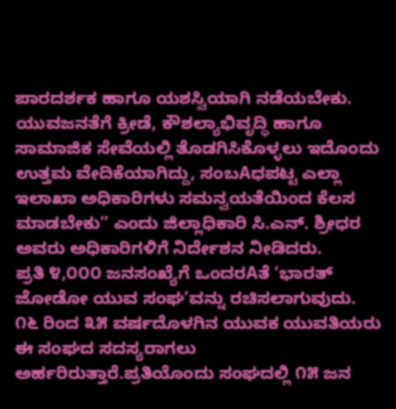ಪಾರದರ್ಶಕ ಹಾಗೂ ಯಶಸ್ವಿಯಾಗಿ ನಡೆಯಬೇಕು. ಯುವಜನತೆಗೆ ಕ್ರೀಡೆ, ಕೌಶಲ್ಯಾಭಿವೃದ್ಧಿ ಹಾಗೂ ಸಾಮಾಜಿಕ ಸೇವೆಯಲ್ಲಿ ತೊಡಗಿಸಿಕೊಳ್ಳಲು ಇದೊಂದು ಉತ್ತಮ ವೇದಿಕೆಯಾಗಿದ್ದು, ಸಂಬAಧಪಟ್ಟ ಎಲ್ಲಾ ಇಲಾಖಾ ಅಧಿಕಾರಿಗಳು ಸಮನ್ವಯತೆಯಿಂದ ಕೆಲಸ ಮಾಡಬೇಕು” ಎಂದು ಜಿಲ್ಲಾಧಿಕಾರಿ ಸಿ.ಎನ್. ಶ್ರೀಧರ ಅವರು ಅಧಿಕಾರಿಗಳಿಗೆ ನಿರ್ದೇಶನ ನೀಡಿದರು.
ಪ್ರತಿ ೪,೦೦೦ ಜನಸಂಖ್ಯೆಗೆ ಒಂದರAತೆ ‘ಭಾರತ್ ಜೋಡೋ ಯುವ ಸಂಘ’ವನ್ನು ರಚಿಸಲಾಗುವುದು. ೧೬ ರಿಂದ ೩೫ ವರ್ಷದೊಳಗಿನ ಯುವಕ ಯುವತಿಯರು ಈ ಸಂಘದ ಸದಸ್ಯರಾಗಲು ಅರ್ಹರಿರುತ್ತಾರೆ.ಪ್ರತಿಯೊಂದು ಸಂಘದಲ್ಲಿ ೧೫ ಜನ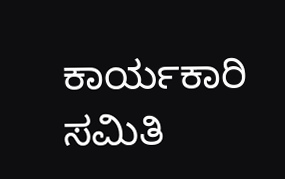ಕಾರ್ಯಕಾರಿ ಸಮಿತಿ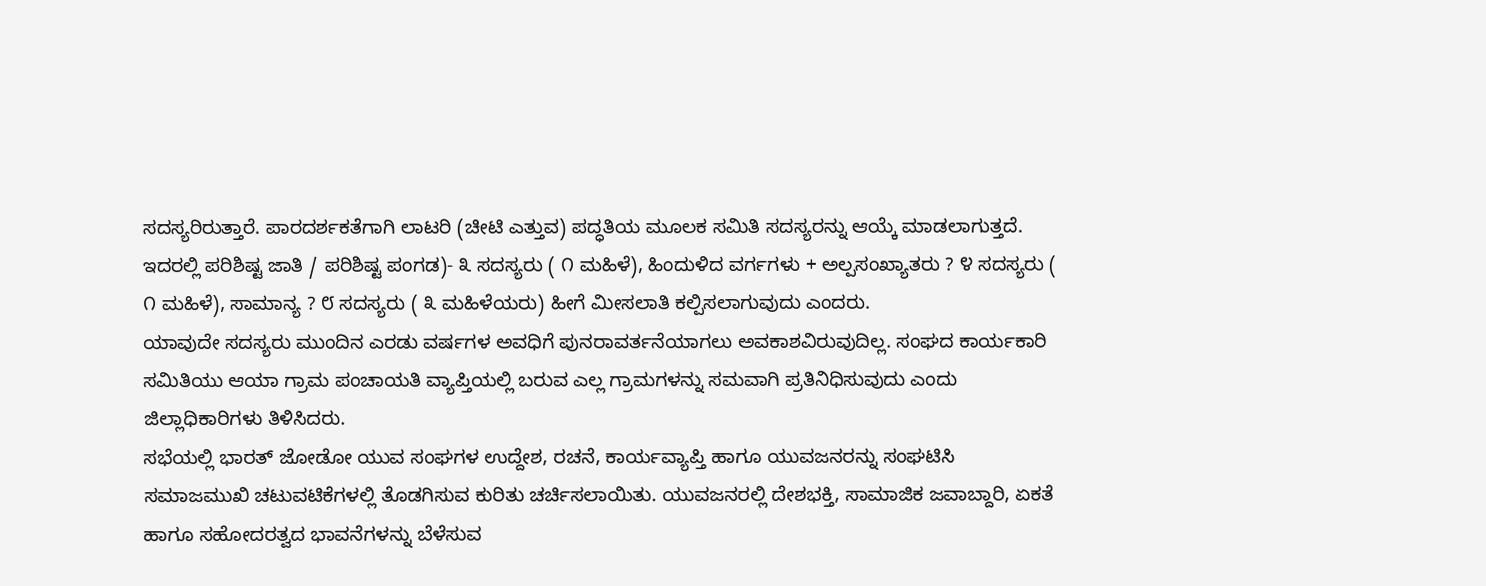ಸದಸ್ಯರಿರುತ್ತಾರೆ. ಪಾರದರ್ಶಕತೆಗಾಗಿ ಲಾಟರಿ (ಚೀಟಿ ಎತ್ತುವ) ಪದ್ಧತಿಯ ಮೂಲಕ ಸಮಿತಿ ಸದಸ್ಯರನ್ನು ಆಯ್ಕೆ ಮಾಡಲಾಗುತ್ತದೆ. ಇದರಲ್ಲಿ ಪರಿಶಿಷ್ಟ ಜಾತಿ / ಪರಿಶಿಷ್ಟ ಪಂಗಡ)- ೩ ಸದಸ್ಯರು ( ೧ ಮಹಿಳೆ), ಹಿಂದುಳಿದ ವರ್ಗಗಳು + ಅಲ್ಪಸಂಖ್ಯಾತರು ? ೪ ಸದಸ್ಯರು ( ೧ ಮಹಿಳೆ), ಸಾಮಾನ್ಯ ? ೮ ಸದಸ್ಯರು ( ೩ ಮಹಿಳೆಯರು) ಹೀಗೆ ಮೀಸಲಾತಿ ಕಲ್ಪಿಸಲಾಗುವುದು ಎಂದರು.
ಯಾವುದೇ ಸದಸ್ಯರು ಮುಂದಿನ ಎರಡು ವರ್ಷಗಳ ಅವಧಿಗೆ ಪುನರಾವರ್ತನೆಯಾಗಲು ಅವಕಾಶವಿರುವುದಿಲ್ಲ. ಸಂಘದ ಕಾರ್ಯಕಾರಿ ಸಮಿತಿಯು ಆಯಾ ಗ್ರಾಮ ಪಂಚಾಯತಿ ವ್ಯಾಪ್ತಿಯಲ್ಲಿ ಬರುವ ಎಲ್ಲ ಗ್ರಾಮಗಳನ್ನು ಸಮವಾಗಿ ಪ್ರತಿನಿಧಿಸುವುದು ಎಂದು ಜಿಲ್ಲಾಧಿಕಾರಿಗಳು ತಿಳಿಸಿದರು.
ಸಭೆಯಲ್ಲಿ ಭಾರತ್ ಜೋಡೋ ಯುವ ಸಂಘಗಳ ಉದ್ದೇಶ, ರಚನೆ, ಕಾರ್ಯವ್ಯಾಪ್ತಿ ಹಾಗೂ ಯುವಜನರನ್ನು ಸಂಘಟಿಸಿ ಸಮಾಜಮುಖಿ ಚಟುವಟಿಕೆಗಳಲ್ಲಿ ತೊಡಗಿಸುವ ಕುರಿತು ಚರ್ಚಿಸಲಾಯಿತು. ಯುವಜನರಲ್ಲಿ ದೇಶಭಕ್ತಿ, ಸಾಮಾಜಿಕ ಜವಾಬ್ದಾರಿ, ಏಕತೆ ಹಾಗೂ ಸಹೋದರತ್ವದ ಭಾವನೆಗಳನ್ನು ಬೆಳೆಸುವ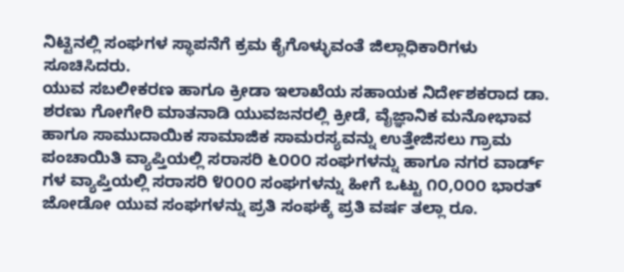ನಿಟ್ಟಿನಲ್ಲಿ ಸಂಘಗಳ ಸ್ಥಾಪನೆಗೆ ಕ್ರಮ ಕೈಗೊಳ್ಳುವಂತೆ ಜಿಲ್ಲಾಧಿಕಾರಿಗಳು ಸೂಚಿಸಿದರು.
ಯುವ ಸಬಲೀಕರಣ ಹಾಗೂ ಕ್ರೀಡಾ ಇಲಾಖೆಯ ಸಹಾಯಕ ನಿರ್ದೇಶಕರಾದ ಡಾ. ಶರಣು ಗೋಗೇರಿ ಮಾತನಾಡಿ ಯುವಜನರಲ್ಲಿ ಕ್ರೀಡೆ, ವೈಜ್ಞಾನಿಕ ಮನೋಭಾವ ಹಾಗೂ ಸಾಮುದಾಯಿಕ ಸಾಮಾಜಿಕ ಸಾಮರಸ್ಯವನ್ನು ಉತ್ತೇಜಿಸಲು ಗ್ರಾಮ ಪಂಚಾಯಿತಿ ವ್ಯಾಪ್ತಿಯಲ್ಲಿ ಸರಾಸರಿ ೬೦೦೦ ಸಂಘಗಳನ್ನು ಹಾಗೂ ನಗರ ವಾರ್ಡ್ ಗಳ ವ್ಯಾಪ್ತಿಯಲ್ಲಿ ಸರಾಸರಿ ೪೦೦೦ ಸಂಘಗಳನ್ನು ಹೀಗೆ ಒಟ್ಟು ೧೦,೦೦೦ ಭಾರತ್ ಜೋಡೋ ಯುವ ಸಂಘಗಳನ್ನು ಪ್ರತಿ ಸಂಘಕ್ಕೆ ಪ್ರತಿ ವರ್ಷ ತಲ್ಲಾ ರೂ.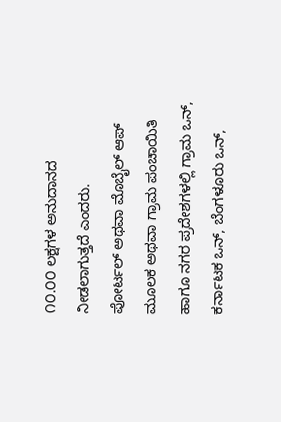೧೦.೦೦ ಲಕ್ಷಗಳ ಅನುದಾನದ ನೀಡಲಾಗುತ್ತದೆ ಎಂದರು.
ಪೋರ್ಟಲ್ ಅಥವಾ ಮೊಬೈಲ್ ಆಪ್ ಮೂಲಕ ಅಥವಾ ಗ್ರಾಮ ಪಂಚಾಯಿತಿ ಹಾಗೂ ನಗರ ಪ್ರದೇಶಗಳಲ್ಲಿ ಗ್ರಾಮ ಒನ್, ಕರ್ನಾಟಕ ಒನ್, ಬೆಂಗಳೂರು ಒನ್,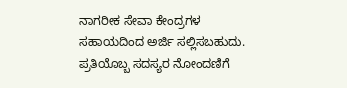ನಾಗರೀಕ ಸೇವಾ ಕೇಂದ್ರಗಳ ಸಹಾಯದಿಂದ ಅರ್ಜಿ ಸಲ್ಲಿಸಬಹುದು. ಪ್ರತಿಯೊಬ್ಬ ಸದಸ್ಯರ ನೋಂದಣಿಗೆ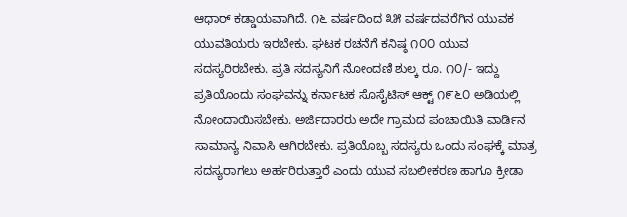ಆಧಾರ್ ಕಡ್ಡಾಯವಾಗಿದೆ. ೧೬ ವರ್ಷದಿಂದ ೩೫ ವರ್ಷದವರೆಗಿನ ಯುವಕ ಯುವತಿಯರು ಇರಬೇಕು. ಘಟಕ ರಚನೆಗೆ ಕನಿಷ್ಠ ೧೦೦ ಯುವ ಸದಸ್ಯರಿರಬೇಕು. ಪ್ರತಿ ಸದಸ್ಯನಿಗೆ ನೋಂದಣಿ ಶುಲ್ಕ ರೂ. ೧೦/- ಇದ್ದು ಪ್ರತಿಯೊಂದು ಸಂಘವನ್ನು ಕರ್ನಾಟಕ ಸೊಸೈಟಿಸ್ ಆಕ್ಟ್ ೧೯೬೦ ಅಡಿಯಲ್ಲಿ ನೋಂದಾಯಿಸಬೇಕು. ಅರ್ಜಿದಾರರು ಅದೇ ಗ್ರಾಮದ ಪಂಚಾಯಿತಿ ವಾರ್ಡಿನ ಸಾಮಾನ್ಯ ನಿವಾಸಿ ಆಗಿರಬೇಕು. ಪ್ರತಿಯೊಬ್ಬ ಸದಸ್ಯರು ಒಂದು ಸಂಘಕ್ಕೆ ಮಾತ್ರ ಸದಸ್ಯರಾಗಲು ಅರ್ಹರಿರುತ್ತಾರೆ ಎಂದು ಯುವ ಸಬಲೀಕರಣ ಹಾಗೂ ಕ್ರೀಡಾ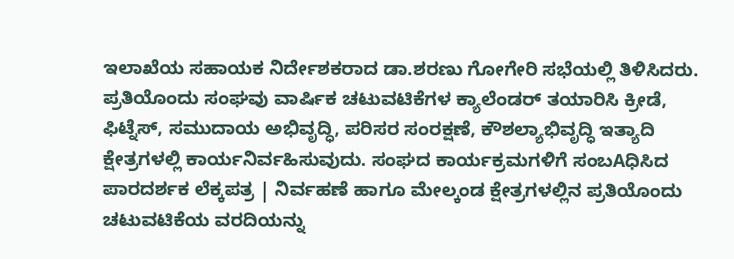ಇಲಾಖೆಯ ಸಹಾಯಕ ನಿರ್ದೇಶಕರಾದ ಡಾ.ಶರಣು ಗೋಗೇರಿ ಸಭೆಯಲ್ಲಿ ತಿಳಿಸಿದರು.
ಪ್ರತಿಯೊಂದು ಸಂಘವು ವಾರ್ಷಿಕ ಚಟುವಟಿಕೆಗಳ ಕ್ಯಾಲೆಂಡರ್ ತಯಾರಿಸಿ ಕ್ರೀಡೆ, ಫಿಟ್ನೆಸ್, ಸಮುದಾಯ ಅಭಿವೃದ್ಧಿ, ಪರಿಸರ ಸಂರಕ್ಷಣೆ, ಕೌಶಲ್ಯಾಭಿವೃದ್ಧಿ ಇತ್ಯಾದಿ ಕ್ಷೇತ್ರಗಳಲ್ಲಿ ಕಾರ್ಯನಿರ್ವಹಿಸುವುದು. ಸಂಘದ ಕಾರ್ಯಕ್ರಮಗಳಿಗೆ ಸಂಬAಧಿಸಿದ ಪಾರದರ್ಶಕ ಲೆಕ್ಕಪತ್ರ | ನಿರ್ವಹಣೆ ಹಾಗೂ ಮೇಲ್ಕಂಡ ಕ್ಷೇತ್ರಗಳಲ್ಲಿನ ಪ್ರತಿಯೊಂದು ಚಟುವಟಿಕೆಯ ವರದಿಯನ್ನು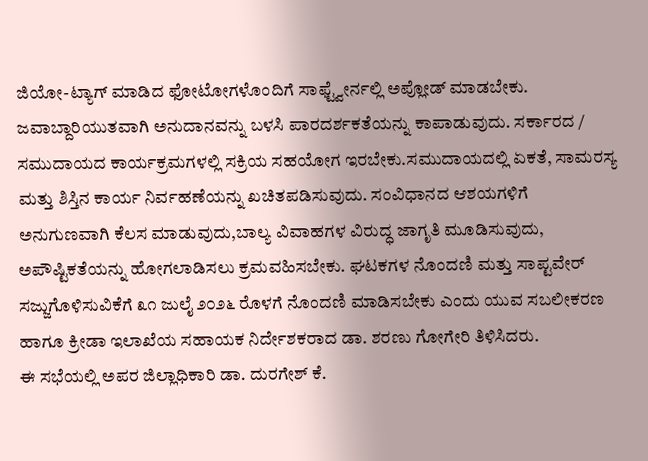ಜಿಯೋ-ಟ್ಯಾಗ್ ಮಾಡಿದ ಫೋಟೋಗಳೊಂದಿಗೆ ಸಾಫ್ಟ್ವೇರ್ನಲ್ಲಿ ಅಪ್ಲೋಡ್ ಮಾಡಬೇಕು.
ಜವಾಬ್ದಾರಿಯುತವಾಗಿ ಅನುದಾನವನ್ನು ಬಳಸಿ ಪಾರದರ್ಶಕತೆಯನ್ನು ಕಾಪಾಡುವುದು. ಸರ್ಕಾರದ / ಸಮುದಾಯದ ಕಾರ್ಯಕ್ರಮಗಳಲ್ಲಿ ಸಕ್ರಿಯ ಸಹಯೋಗ ಇರಬೇಕು.ಸಮುದಾಯದಲ್ಲಿ ಏಕತೆ, ಸಾಮರಸ್ಯ ಮತ್ತು ಶಿಸ್ತಿನ ಕಾರ್ಯ ನಿರ್ವಹಣೆಯನ್ನು ಖಚಿತಪಡಿಸುವುದು. ಸಂವಿಧಾನದ ಆಶಯಗಳಿಗೆ ಅನುಗುಣವಾಗಿ ಕೆಲಸ ಮಾಡುವುದು,ಬಾಲ್ಯ ವಿವಾಹಗಳ ವಿರುದ್ಧ ಜಾಗೃತಿ ಮೂಡಿಸುವುದು, ಅಪೌಷ್ಟಿಕತೆಯನ್ನು ಹೋಗಲಾಡಿಸಲು ಕ್ರಮವಹಿಸಬೇಕು. ಘಟಕಗಳ ನೊಂದಣಿ ಮತ್ತು ಸಾಪ್ಟವೇರ್ ಸಜ್ಜುಗೊಳಿಸುವಿಕೆಗೆ ೩೧ ಜುಲೈ ೨೦೨೬ ರೊಳಗೆ ನೊಂದಣಿ ಮಾಡಿಸಬೇಕು ಎಂದು ಯುವ ಸಬಲೀಕರಣ ಹಾಗೂ ಕ್ರೀಡಾ ಇಲಾಖೆಯ ಸಹಾಯಕ ನಿರ್ದೇಶಕರಾದ ಡಾ. ಶರಣು ಗೋಗೇರಿ ತಿಳಿಸಿದರು.
ಈ ಸಭೆಯಲ್ಲಿ ಅಪರ ಜಿಲ್ಲಾಧಿಕಾರಿ ಡಾ. ದುರಗೇಶ್ ಕೆ.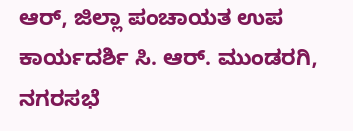ಆರ್, ಜಿಲ್ಲಾ ಪಂಚಾಯತ ಉಪ ಕಾರ್ಯದರ್ಶಿ ಸಿ. ಆರ್. ಮುಂಡರಗಿ, ನಗರಸಭೆ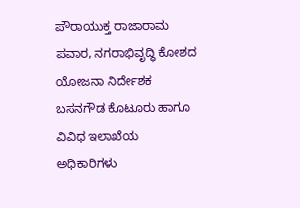ಪೌರಾಯುಕ್ತ ರಾಜಾರಾಮ ಪವಾರ, ನಗರಾಭಿವೃದ್ಧಿ ಕೋಶದ ಯೋಜನಾ ನಿರ್ದೇಶಕ ಬಸನಗೌಡ ಕೊಟೂರು ಹಾಗೂ ವಿವಿಧ ಇಲಾಖೆಯ ಅಧಿಕಾರಿಗಳು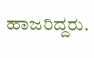ಹಾಜರಿದ್ದರು.